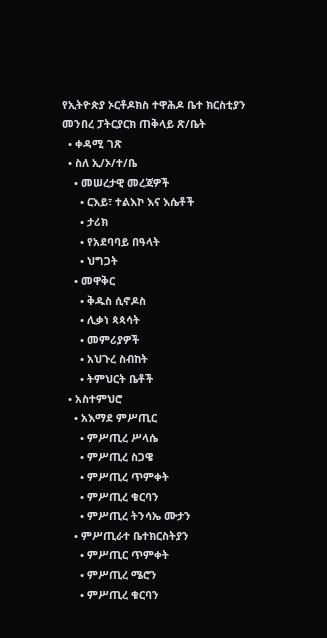የኢትዮጵያ ኦርቶዶክስ ተዋሕዶ ቤተ ክርስቲያን መንበረ ፓትርያርክ ጠቅላይ ጽ/ቤት
  • ቀዳሚ ገጽ
  • ስለ ኢ/ኦ/ተ/ቤ
    • መሠረታዊ መረጃዎች
      • ርእይ፣ ተልእኮ እና እሴቶች
      • ታሪክ
      • የአደባባይ በዓላት
      • ህግጋት
    • መዋቅር
      • ቅዱስ ሲኖዶስ
      • ሊቃነ ጳጳሳት
      • መምሪያዎች
      • አህጉረ ስብከት
      • ትምህርት ቤቶች
  • አስተምህሮ
    • አእማደ ምሥጢር
      • ምሥጢረ ሥላሴ
      • ምሥጢረ ስጋዌ
      • ምሥጢረ ጥምቀት
      • ምሥጢረ ቁርባን
      • ምሥጢረ ትንሳኤ ሙታን
    • ምሥጢራተ ቤተክርስትያን
      • ምሥጢር ጥምቀት
      • ምሥጢረ ሜሮን
      • ምሥጢረ ቁርባን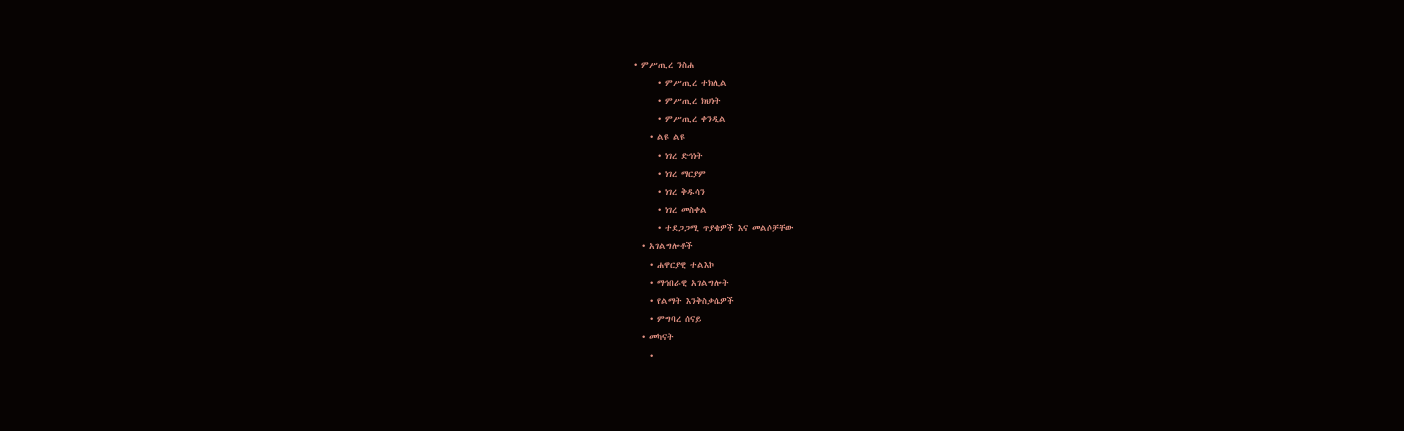• ምሥጢረ ንስሐ
      • ምሥጢረ ተክሊል
      • ምሥጢረ ክህነት
      • ምሥጢረ ቀንዲል
    • ልዩ ልዩ
      • ነገረ ድኅነት
      • ነገረ ማርያም
      • ነገረ ቅዱሳን
      • ነገረ መስቀል
      • ተደጋጋሚ ጥያቄዎች እና መልሶቻቸው
  • አገልግሎቶች
    • ሐዋርያዊ ተልእኮ
    • ማኅበራዊ አገልግሎት
    • የልማት እንቅስቃሴዎች
    • ምግባረ ሰናይ
  • መካናት
    •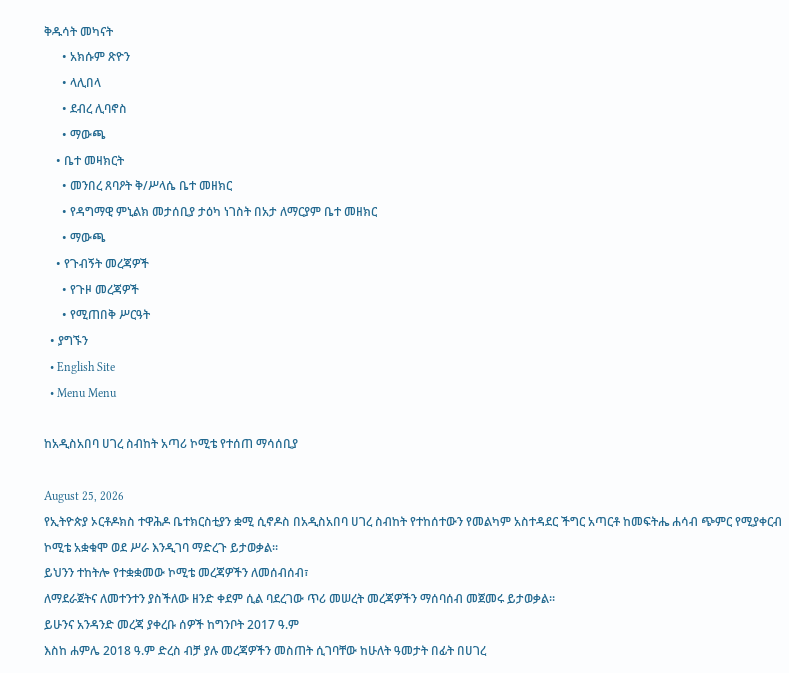ቅዱሳት መካናት
      • አክሱም ጽዮን
      • ላሊበላ
      • ደብረ ሊባኖስ
      • ማውጫ
    • ቤተ መዛክርት
      • መንበረ ጸባዖት ቅ/ሥላሴ ቤተ መዘክር
      • የዳግማዊ ምኒልክ መታሰቢያ ታዕካ ነገስት በአታ ለማርያም ቤተ መዘክር
      • ማውጫ
    • የጉብኝት መረጃዎች
      • የጉዞ መረጃዎች
      • የሚጠበቅ ሥርዓት
  • ያግኙን
  • English Site
  • Menu Menu

ከአዲስአበባ ሀገረ ስብከት አጣሪ ኮሚቴ የተሰጠ ማሳሰቢያ

August 25, 2026
የኢትዮጵያ ኦርቶዶክስ ተዋሕዶ ቤተክርስቲያን ቋሚ ሲኖዶስ በአዲስአበባ ሀገረ ስብከት የተከሰተውን የመልካም አስተዳደር ችግር አጣርቶ ከመፍትሔ ሐሳብ ጭምር የሚያቀርብ ኮሚቴ አቋቁሞ ወደ ሥራ እንዲገባ ማድረጉ ይታወቃል።
ይህንን ተከትሎ የተቋቋመው ኮሚቴ መረጃዎችን ለመሰብሰብ፣
ለማደራጀትና ለመተንተን ያስችለው ዘንድ ቀደም ሲል ባደረገው ጥሪ መሠረት መረጃዎችን ማሰባሰብ መጀመሩ ይታወቃል።
ይሁንና አንዳንድ መረጃ ያቀረቡ ሰዎች ከግንቦት 2017 ዓ.ም
እስከ ሐምሌ 2018 ዓ.ም ድረስ ብቻ ያሉ መረጃዎችን መስጠት ሲገባቸው ከሁለት ዓመታት በፊት በሀገረ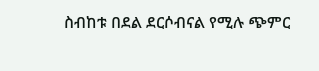ስብከቱ በደል ደርሶብናል የሚሉ ጭምር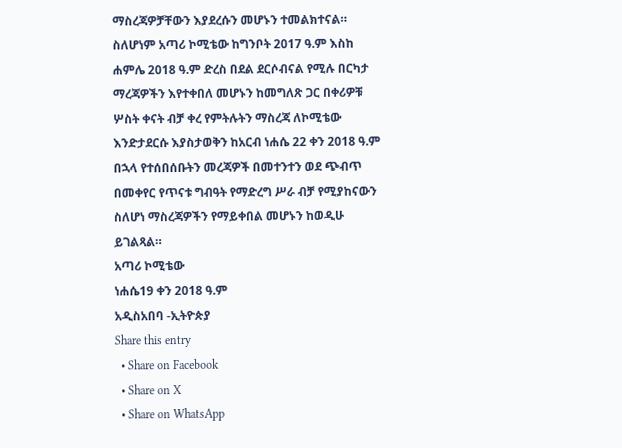ማስረጃዎቻቸውን እያደረሱን መሆኑን ተመልክተናል።
ስለሆነም አጣሪ ኮሚቴው ከግንቦት 2017 ዓ.ም እስከ ሐምሌ 2018 ዓ.ም ድረስ በደል ደርሶብናል የሚሉ በርካታ ማረጃዎችን እየተቀበለ መሆኑን ከመግለጽ ጋር በቀሪዎቹ ሦስት ቀናት ብቻ ቀረ የምትሉትን ማስረጃ ለኮሚቴው እንድታደርሱ እያስታወቅን ከአርብ ነሐሴ 22 ቀን 2018 ዓ.ም በኋላ የተሰበሰቡትን መረጃዎች በመተንተን ወደ ጭብጥ በመቀየር የጥናቱ ግብዓት የማድረግ ሥራ ብቻ የሚያከናውን ስለሆነ ማስረጃዎችን የማይቀበል መሆኑን ከወዲሁ ይገልጻል።
አጣሪ ኮሚቴው
ነሐሴ19 ቀን 2018 ዓ.ም
አዲስአበባ -ኢትዮጵያ
Share this entry
  • Share on Facebook
  • Share on X
  • Share on WhatsApp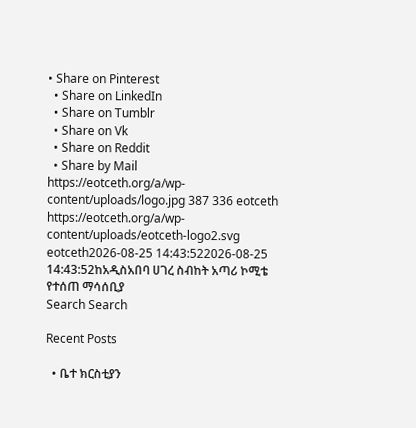• Share on Pinterest
  • Share on LinkedIn
  • Share on Tumblr
  • Share on Vk
  • Share on Reddit
  • Share by Mail
https://eotceth.org/a/wp-content/uploads/logo.jpg 387 336 eotceth https://eotceth.org/a/wp-content/uploads/eotceth-logo2.svg eotceth2026-08-25 14:43:522026-08-25 14:43:52ከአዲስአበባ ሀገረ ስብከት አጣሪ ኮሚቴ የተሰጠ ማሳሰቢያ
Search Search

Recent Posts

  • ቤተ ክርስቲያን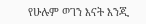የሁሉም ወገን እናት እንጂ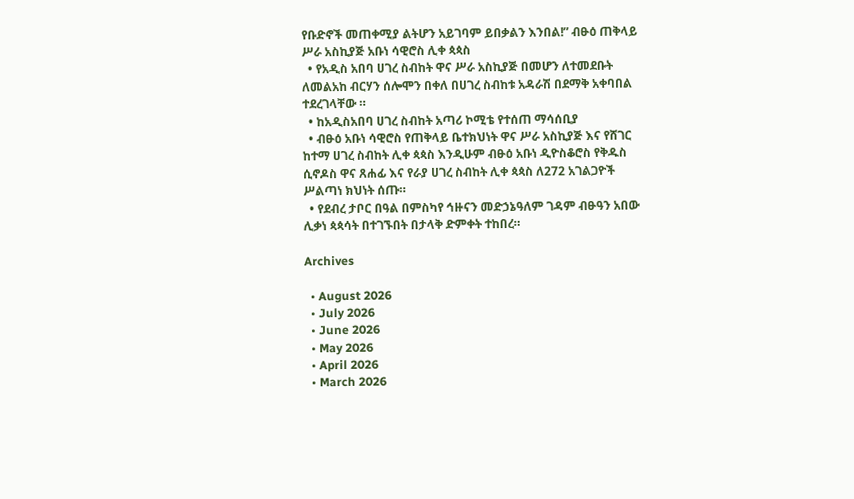የቡድኖች መጠቀሚያ ልትሆን አይገባም ይበቃልን እንበል!” ብፁዕ ጠቅላይ ሥራ አስኪያጅ አቡነ ሳዊሮስ ሊቀ ጳጳስ
  • የአዲስ አበባ ሀገረ ስብከት ዋና ሥራ አስኪያጅ በመሆን ለተመደቡት ለመልአከ ብርሃን ሰሎሞን በቀለ በሀገረ ስብከቱ አዳራሽ በደማቅ አቀባበል ተደረገላቸው ።
  • ከአዲስአበባ ሀገረ ስብከት አጣሪ ኮሚቴ የተሰጠ ማሳሰቢያ
  • ብፁዕ አቡነ ሳዊሮስ የጠቅላይ ቤተክህነት ዋና ሥራ አስኪያጅ እና የሸገር ከተማ ሀገረ ስብከት ሊቀ ጳጳስ እንዲሁም ብፁዕ አቡነ ዲዮስቆሮስ የቅዱስ ሲኖዶስ ዋና ጸሐፊ እና የራያ ሀገረ ስብከት ሊቀ ጳጳስ ለ272 አገልጋዮች ሥልጣነ ክህነት ሰጡ።
  • የደብረ ታቦር በዓል በምስካየ ኅዙናን መድኃኔዓለም ገዳም ብፁዓን አበው ሊቃነ ጳጳሳት በተገኙበት በታላቅ ድምቀት ተከበረ።

Archives

  • August 2026
  • July 2026
  • June 2026
  • May 2026
  • April 2026
  • March 2026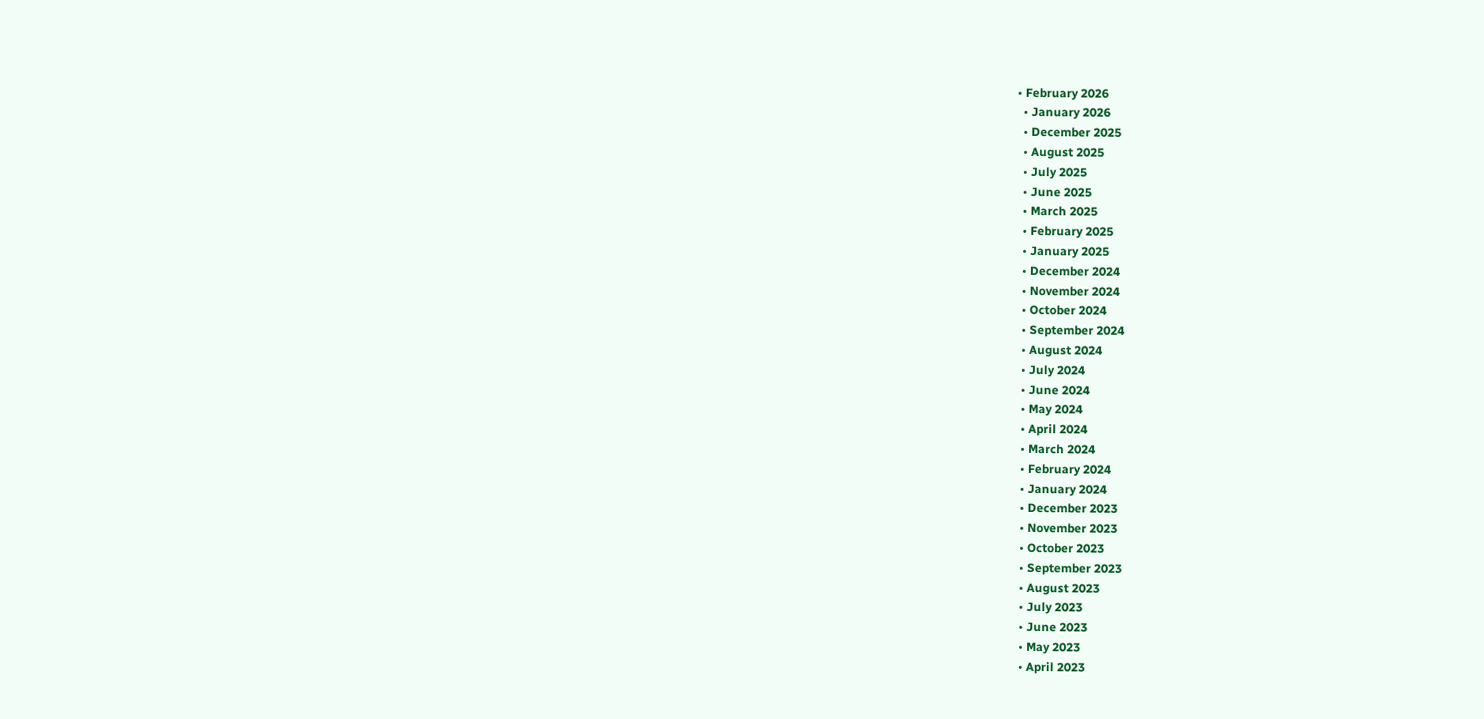• February 2026
  • January 2026
  • December 2025
  • August 2025
  • July 2025
  • June 2025
  • March 2025
  • February 2025
  • January 2025
  • December 2024
  • November 2024
  • October 2024
  • September 2024
  • August 2024
  • July 2024
  • June 2024
  • May 2024
  • April 2024
  • March 2024
  • February 2024
  • January 2024
  • December 2023
  • November 2023
  • October 2023
  • September 2023
  • August 2023
  • July 2023
  • June 2023
  • May 2023
  • April 2023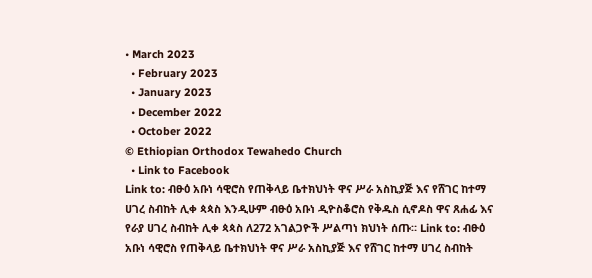• March 2023
  • February 2023
  • January 2023
  • December 2022
  • October 2022
© Ethiopian Orthodox Tewahedo Church
  • Link to Facebook
Link to: ብፁዕ አቡነ ሳዊሮስ የጠቅላይ ቤተክህነት ዋና ሥራ አስኪያጅ እና የሸገር ከተማ ሀገረ ስብከት ሊቀ ጳጳስ እንዲሁም ብፁዕ አቡነ ዲዮስቆሮስ የቅዱስ ሲኖዶስ ዋና ጸሐፊ እና የራያ ሀገረ ስብከት ሊቀ ጳጳስ ለ272 አገልጋዮች ሥልጣነ ክህነት ሰጡ። Link to: ብፁዕ አቡነ ሳዊሮስ የጠቅላይ ቤተክህነት ዋና ሥራ አስኪያጅ እና የሸገር ከተማ ሀገረ ስብከት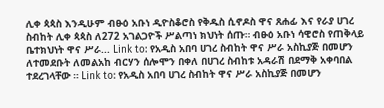ሊቀ ጳጳስ እንዲሁም ብፁዕ አቡነ ዲዮስቆሮስ የቅዱስ ሲኖዶስ ዋና ጸሐፊ እና የራያ ሀገረ ስብከት ሊቀ ጳጳስ ለ272 አገልጋዮች ሥልጣነ ክህነት ሰጡ። ብፁዕ አቡነ ሳዊሮስ የጠቅላይ ቤተክህነት ዋና ሥራ... Link to: የአዲስ አበባ ሀገረ ስብከት ዋና ሥራ አስኪያጅ በመሆን ለተመደቡት ለመልአከ ብርሃን ሰሎሞን በቀለ በሀገረ ስብከቱ አዳራሽ በደማቅ አቀባበል ተደረገላቸው ። Link to: የአዲስ አበባ ሀገረ ስብከት ዋና ሥራ አስኪያጅ በመሆን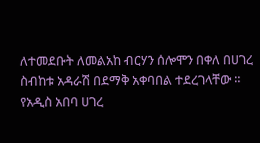ለተመደቡት ለመልአከ ብርሃን ሰሎሞን በቀለ በሀገረ ስብከቱ አዳራሽ በደማቅ አቀባበል ተደረገላቸው ። የአዲስ አበባ ሀገረ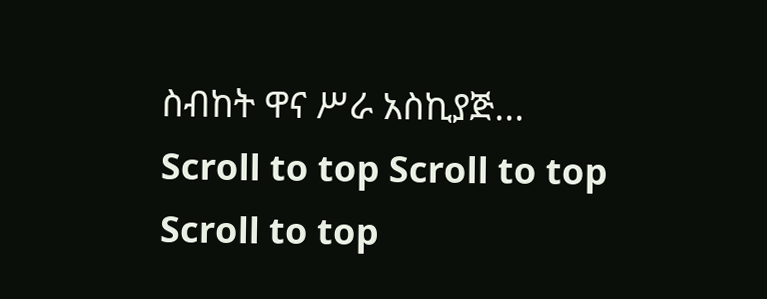ስብከት ዋና ሥራ አስኪያጅ...
Scroll to top Scroll to top Scroll to top